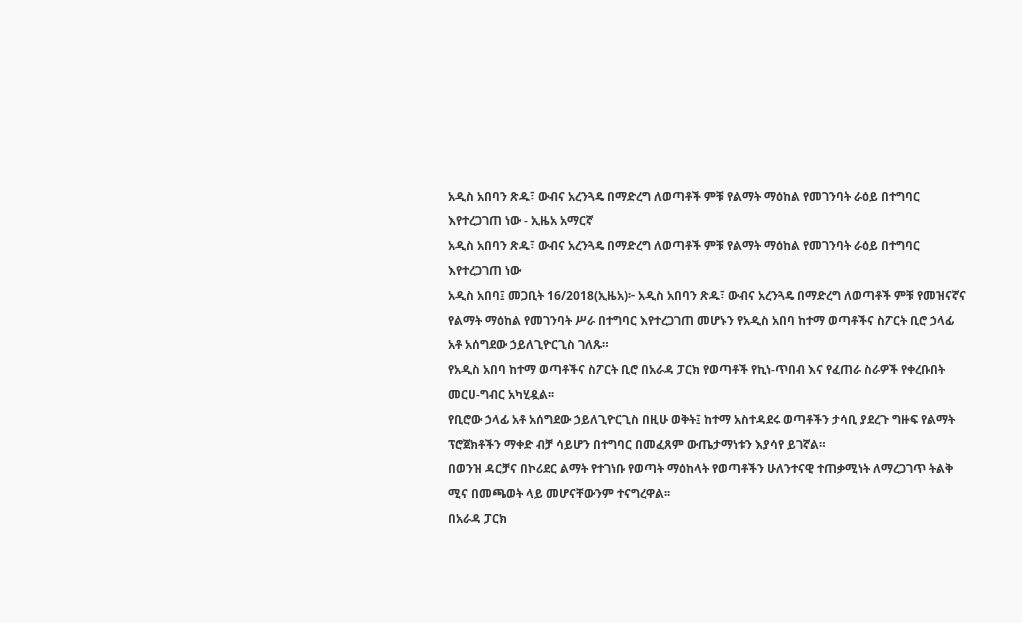አዲስ አበባን ጽዱ፣ ውብና አረንጓዴ በማድረግ ለወጣቶች ምቹ የልማት ማዕከል የመገንባት ራዕይ በተግባር እየተረጋገጠ ነው - ኢዜአ አማርኛ
አዲስ አበባን ጽዱ፣ ውብና አረንጓዴ በማድረግ ለወጣቶች ምቹ የልማት ማዕከል የመገንባት ራዕይ በተግባር እየተረጋገጠ ነው
አዲስ አበባ፤ መጋቢት 16/2018(ኢዜአ)፦ አዲስ አበባን ጽዱ፣ ውብና አረንጓዴ በማድረግ ለወጣቶች ምቹ የመዝናኛና የልማት ማዕከል የመገንባት ሥራ በተግባር እየተረጋገጠ መሆኑን የአዲስ አበባ ከተማ ወጣቶችና ስፖርት ቢሮ ኃላፊ አቶ አሰግደው ኃይለጊዮርጊስ ገለጹ።
የአዲስ አበባ ከተማ ወጣቶችና ስፖርት ቢሮ በአራዳ ፓርክ የወጣቶች የኪነ-ጥበብ እና የፈጠራ ስራዎች የቀረቡበት መርሀ-ግብር አካሂዷል፡፡
የቢሮው ኃላፊ አቶ አሰግደው ኃይለጊዮርጊስ በዚሁ ወቅት፤ ከተማ አስተዳደሩ ወጣቶችን ታሳቢ ያደረጉ ግዙፍ የልማት ፕሮጀክቶችን ማቀድ ብቻ ሳይሆን በተግባር በመፈጸም ውጤታማነቱን እያሳየ ይገኛል።
በወንዝ ዳርቻና በኮሪደር ልማት የተገነቡ የወጣት ማዕከላት የወጣቶችን ሁለንተናዊ ተጠቃሚነት ለማረጋገጥ ትልቅ ሚና በመጫወት ላይ መሆናቸውንም ተናግረዋል፡፡
በአራዳ ፓርክ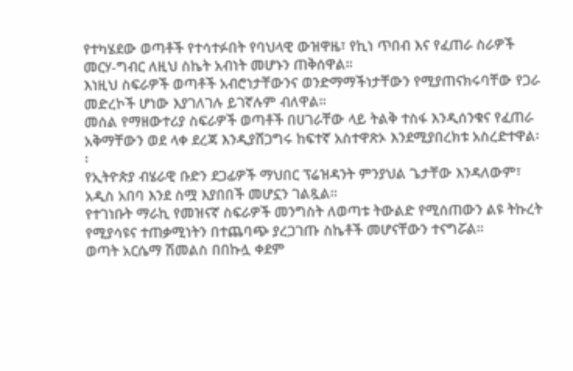የተካሄደው ወጣቶች የተሳተፉበት የባህላዊ ውዝዋዜ፣ የኪነ ጥበብ እና የፈጠራ ስራዎች መርሃ-ግብር ለዚህ ስኬት አብነት መሆኑን ጠቅሰዋል።
እነዚህ ስፍራዎች ወጣቶች አብሮነታቸውንና ወንድማማችነታቸውን የሚያጠናክሩባቸው የጋራ መድረኮች ሆነው እያገለገሉ ይገኛሉም ብለዋል።
መሰል የማዘውተሪያ ስፍራዎች ወጣቶች በሀገራቸው ላይ ትልቅ ተስፋ እንዲሰንቁና የፈጠራ አቅማቸውን ወደ ላቀ ደረጃ እንዲያሸጋግሩ ከፍተኛ አስተዋጽኦ እንደሚያበረክቱ አስረድተዋል፡፡
የኢትዮጵያ ብሄራዊ ቡድን ደጋፊዎች ማህበር ፕሬዝዳንት ምንያህል ጌታቸው እንዳለውም፣ አዲስ አበባ እንደ ስሟ እያበበች መሆኗን ገልጿል።
የተገነቡት ማራኪ የመዝናኛ ስፍራዎች መንግስት ለወጣቱ ትውልድ የሚሰጠውን ልዩ ትኩረት የሚያሳዩና ተጠቃሚነትን በተጨባጭ ያረጋገጡ ስኬቶች መሆናቸውን ተናግሯል።
ወጣት አርሴማ ሽመልስ በበኩሏ ቀደም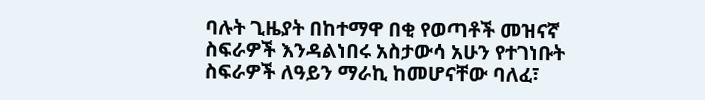ባሉት ጊዜያት በከተማዋ በቂ የወጣቶች መዝናኛ ስፍራዎች እንዳልነበሩ አስታውሳ አሁን የተገነቡት ስፍራዎች ለዓይን ማራኪ ከመሆናቸው ባለፈ፣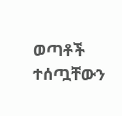ወጣቶች ተሰጧቸውን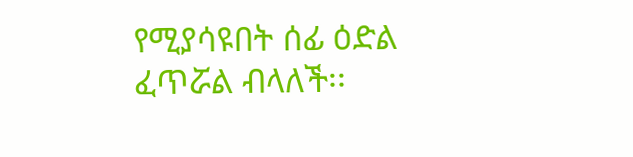የሚያሳዩበት ሰፊ ዕድል ፈጥሯል ብላለች፡፡